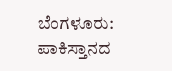ಬೆಂಗಳೂರು: ಪಾಕಿಸ್ತಾನದ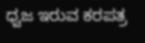ಧ್ವಜ ಇರುವ ಕರಪತ್ರ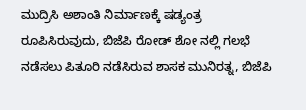ಮುದ್ರಿಸಿ ಅಶಾಂತಿ ನಿರ್ಮಾಣಕ್ಕೆ ಷಡ್ಯಂತ್ರ ರೂಪಿಸಿರುವುದು, ಬಿಜೆಪಿ ರೋಡ್ ಶೋ ನಲ್ಲಿ ಗಲಭೆ ನಡೆಸಲು ಪಿತೂರಿ ನಡೆಸಿರುವ ಶಾಸಕ ಮುನಿರತ್ನ, ಬಿಜೆಪಿ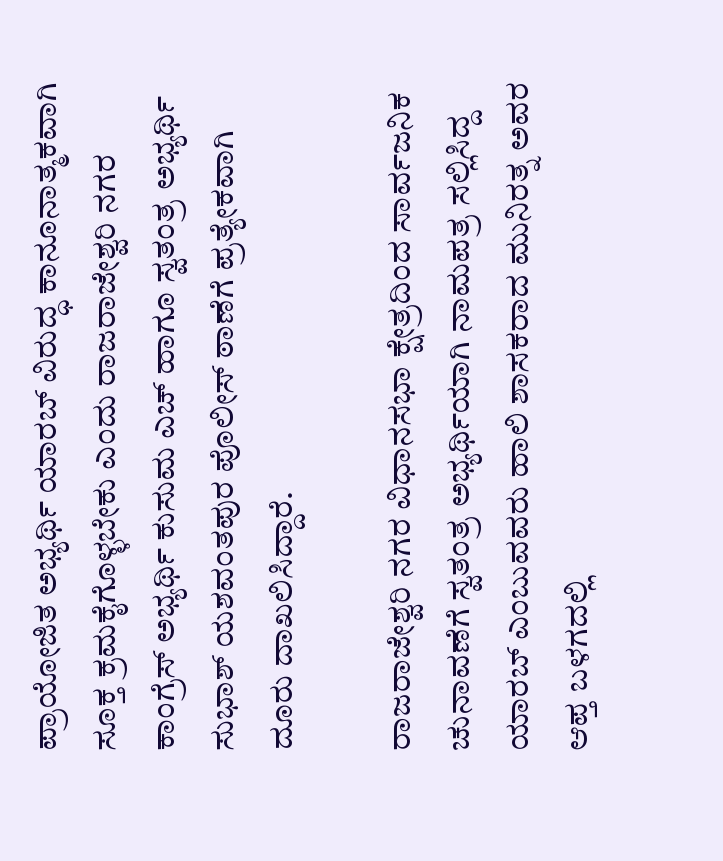ಪ್ರಾಯೋಜಿತ ಅಭ್ಯರ್ಥಿ ಯಾರಬ್ ವಿರುದ್ಧ ಕಾನೂನಾತ್ಮಕವಾಗಿ ಸೂಕ್ತ ಕ್ರಮಕೈಗೊಳ್ಳಬೇಕು ಎಂದು ರಾಜರಾಜೇಶ್ವರಿ ನಗರ ಕಾಂಗ್ರೆಸ್ ಅಭ್ಯರ್ಥಿ ಕುಸುಮ ಎಚ್ ಹಾಗೂ ಸ್ವತಂತ್ರ ಅಭ್ಯರ್ಥಿ ಸುಭಾಶ್ ಯಶವಂತಪುರ ಪೊಲೀಸ್ ಠಾಣೆಗೆ ಪ್ರತ್ಯೇಕವಾಗಿ ದೂರು ದಾಖಲಿಸಿದ್ದಾರೆ.

ರಾಜರಾಜೇಶ್ವರಿ ನಗರ ವಿಧಾನಸಭಾ ಕ್ಷೇತ್ರದಿಂದ ಸಾರ್ವಜನಿಕ ಚುನಾವಣೆಗೆ ಸ್ವತಂತ್ರ ಅಭ್ಯರ್ಥಿಯಾಗಿ ನಾಮಪತ್ರ ಸಲ್ಲಿಸಿದ್ದ ಯಾರಬ್ ಎಂಬುವವರು ಹಾಲಿ ಶಾಸಕರಾದ ಮುನಿರತ್ನ ಅವರ ಆಪ್ತ ಬಳಗದಲ್ಲಿ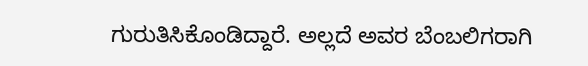ಗುರುತಿಸಿಕೊಂಡಿದ್ದಾರೆ. ಅಲ್ಲದೆ ಅವರ ಬೆಂಬಲಿಗರಾಗಿ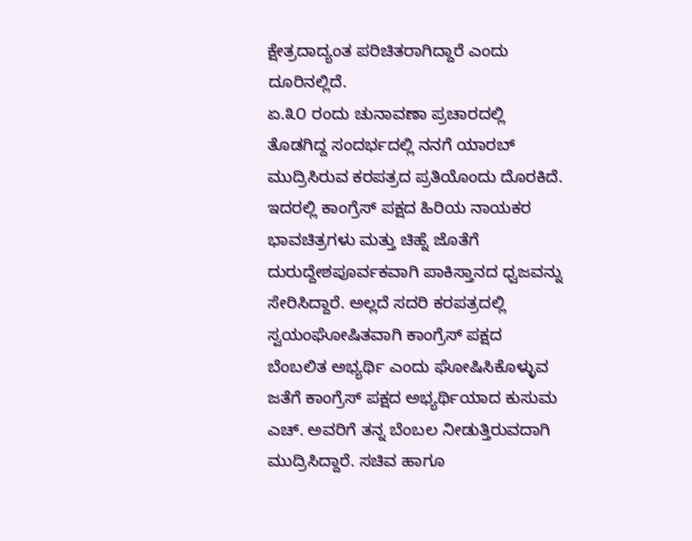ಕ್ಷೇತ್ರದಾದ್ಯಂತ ಪರಿಚಿತರಾಗಿದ್ದಾರೆ ಎಂದು ದೂರಿನಲ್ಲಿದೆ.
ಏ.೩೦ ರಂದು ಚುನಾವಣಾ ಪ್ರಚಾರದಲ್ಲಿ ತೊಡಗಿದ್ದ ಸಂದರ್ಭದಲ್ಲಿ ನನಗೆ ಯಾರಬ್ ಮುದ್ರಿಸಿರುವ ಕರಪತ್ರದ ಪ್ರತಿಯೊಂದು ದೊರಕಿದೆ. ಇದರಲ್ಲಿ ಕಾಂಗ್ರೆಸ್ ಪಕ್ಷದ ಹಿರಿಯ ನಾಯಕರ ಭಾವಚಿತ್ರಗಳು ಮತ್ತು ಚಿಹ್ನೆ ಜೊತೆಗೆ ದುರುದ್ದೇಶಪೂರ್ವಕವಾಗಿ ಪಾಕಿಸ್ತಾನದ ಧ್ವಜವನ್ನು ಸೇರಿಸಿದ್ದಾರೆ. ಅಲ್ಲದೆ ಸದರಿ ಕರಪತ್ರದಲ್ಲಿ ಸ್ವಯಂಘೋಷಿತವಾಗಿ ಕಾಂಗ್ರೆಸ್ ಪಕ್ಷದ ಬೆಂಬಲಿತ ಅಭ್ಯರ್ಥಿ ಎಂದು ಘೋಷಿಸಿಕೊಳ್ಳುವ ಜತೆಗೆ ಕಾಂಗ್ರೆಸ್ ಪಕ್ಷದ ಅಭ್ಯರ್ಥಿಯಾದ ಕುಸುಮ ಎಚ್. ಅವರಿಗೆ ತನ್ನ ಬೆಂಬಲ ನೀಡುತ್ತಿರುವದಾಗಿ ಮುದ್ರಿಸಿದ್ದಾರೆ. ಸಚಿವ ಹಾಗೂ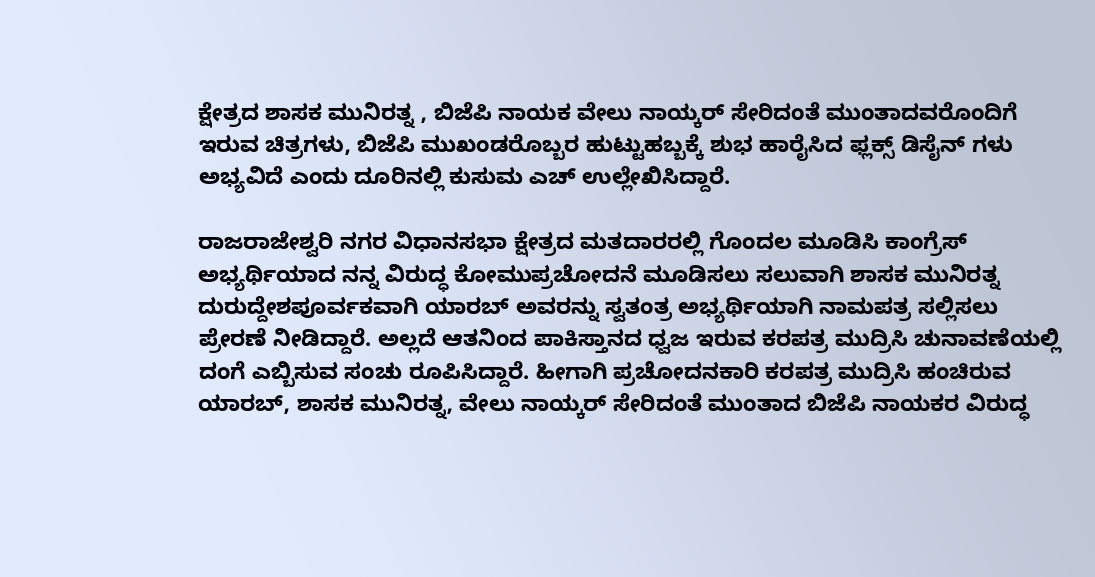ಕ್ಷೇತ್ರದ ಶಾಸಕ ಮುನಿರತ್ನ , ಬಿಜೆಪಿ ನಾಯಕ ವೇಲು ನಾಯ್ಕರ್ ಸೇರಿದಂತೆ ಮುಂತಾದವರೊಂದಿಗೆ ಇರುವ ಚಿತ್ರಗಳು, ಬಿಜೆಪಿ ಮುಖಂಡರೊಬ್ಬರ ಹುಟ್ಟುಹಬ್ಬಕ್ಕೆ ಶುಭ ಹಾರೈಸಿದ ಫ್ಲಕ್ಸ್ ಡಿಸೈನ್ ಗಳು ಅಭ್ಯವಿದೆ ಎಂದು ದೂರಿನಲ್ಲಿ ಕುಸುಮ ಎಚ್ ಉಲ್ಲೇಖಿಸಿದ್ದಾರೆ.

ರಾಜರಾಜೇಶ್ವರಿ ನಗರ ವಿಧಾನಸಭಾ ಕ್ಷೇತ್ರದ ಮತದಾರರಲ್ಲಿ ಗೊಂದಲ ಮೂಡಿಸಿ ಕಾಂಗ್ರೆಸ್ ಅಭ್ಯರ್ಥಿಯಾದ ನನ್ನ ವಿರುದ್ಧ ಕೋಮುಪ್ರಚೋದನೆ ಮೂಡಿಸಲು ಸಲುವಾಗಿ ಶಾಸಕ ಮುನಿರತ್ನ ದುರುದ್ದೇಶಪೂರ್ವಕವಾಗಿ ಯಾರಬ್ ಅವರನ್ನು ಸ್ವತಂತ್ರ ಅಭ್ಯರ್ಥಿಯಾಗಿ ನಾಮಪತ್ರ ಸಲ್ಲಿಸಲು ಪ್ರೇರಣೆ ನೀಡಿದ್ದಾರೆ. ಅಲ್ಲದೆ ಆತನಿಂದ ಪಾಕಿಸ್ತಾನದ ಧ್ವಜ ಇರುವ ಕರಪತ್ರ ಮುದ್ರಿಸಿ ಚುನಾವಣೆಯಲ್ಲಿ ದಂಗೆ ಎಬ್ಬಿಸುವ ಸಂಚು ರೂಪಿಸಿದ್ದಾರೆ. ಹೀಗಾಗಿ ಪ್ರಚೋದನಕಾರಿ ಕರಪತ್ರ ಮುದ್ರಿಸಿ ಹಂಚಿರುವ ಯಾರಬ್, ಶಾಸಕ ಮುನಿರತ್ನ, ವೇಲು ನಾಯ್ಕರ್ ಸೇರಿದಂತೆ ಮುಂತಾದ ಬಿಜೆಪಿ ನಾಯಕರ ವಿರುದ್ಧ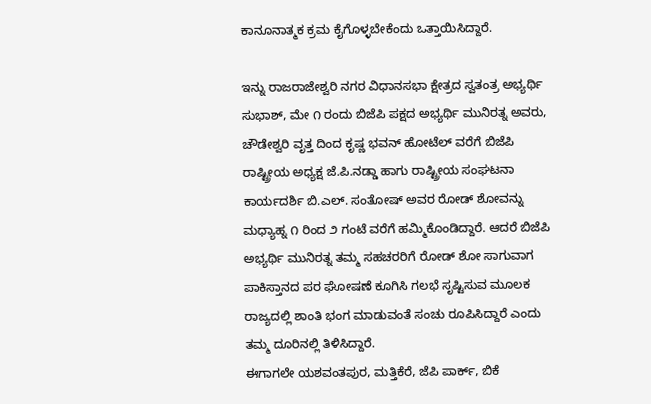ಕಾನೂನಾತ್ಮಕ ಕ್ರಮ ಕೈಗೊಳ್ಳಬೇಕೆಂದು ಒತ್ತಾಯಿಸಿದ್ದಾರೆ.

ಇನ್ನು ರಾಜರಾಜೇಶ್ವರಿ ನಗರ ವಿಧಾನಸಭಾ ಕ್ಷೇತ್ರದ ಸ್ವತಂತ್ರ ಅಭ್ಯರ್ಥಿ ಸುಭಾಶ್, ಮೇ ೧ ರಂದು ಬಿಜೆಪಿ ಪಕ್ಷದ ಅಭ್ಯರ್ಥಿ ಮುನಿರತ್ನ ಅವರು, ಚೌಡೇಶ್ವರಿ ವೃತ್ತ ದಿಂದ ಕೃಷ್ಣ ಭವನ್ ಹೋಟೆಲ್ ವರೆಗೆ ಬಿಜೆಪಿ ರಾಷ್ಟ್ರೀಯ ಅಧ್ಯಕ್ಷ ಜೆ.ಪಿ.ನಡ್ಡಾ ಹಾಗು ರಾಷ್ಟ್ರೀಯ ಸಂಘಟನಾ ಕಾರ್ಯದರ್ಶಿ ಬಿ.ಎಲ್. ಸಂತೋಷ್ ಅವರ ರೋಡ್ ಶೋವನ್ನು ಮಧ್ಯಾಹ್ನ ೧ ರಿಂದ ೨ ಗಂಟೆ ವರೆಗೆ ಹಮ್ಮಿಕೊಂಡಿದ್ದಾರೆ. ಆದರೆ ಬಿಜೆಪಿ ಅಭ್ಯರ್ಥಿ ಮುನಿರತ್ನ ತಮ್ಮ ಸಹಚರರಿಗೆ ರೋಡ್ ಶೋ ಸಾಗುವಾಗ ಪಾಕಿಸ್ತಾನದ ಪರ ಘೋಷಣೆ ಕೂಗಿಸಿ ಗಲಭೆ ಸೃಷ್ಟಿಸುವ ಮೂಲಕ ರಾಜ್ಯದಲ್ಲಿ ಶಾಂತಿ ಭಂಗ ಮಾಡುವಂತೆ ಸಂಚು ರೂಪಿಸಿದ್ದಾರೆ ಎಂದು ತಮ್ಮ ದೂರಿನಲ್ಲಿ ತಿಳಿಸಿದ್ದಾರೆ.
ಈಗಾಗಲೇ ಯಶವಂತಪುರ, ಮತ್ತಿಕೆರೆ, ಜೆಪಿ ಪಾರ್ಕ್, ಬಿಕೆ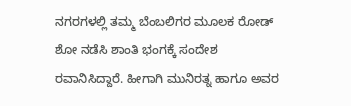ನಗರಗಳಲ್ಲಿ ತಮ್ಮ ಬೆಂಬಲಿಗರ ಮೂಲಕ ರೋಡ್ ಶೋ ನಡೆಸಿ ಶಾಂತಿ ಭಂಗಕ್ಕೆ ಸಂದೇಶ ರವಾನಿಸಿದ್ದಾರೆ. ಹೀಗಾಗಿ ಮುನಿರತ್ನ ಹಾಗೂ ಅವರ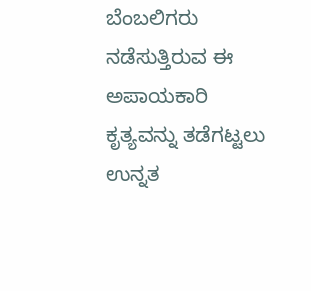ಬೆಂಬಲಿಗರು ನಡೆಸುತ್ತಿರುವ ಈ ಅಪಾಯಕಾರಿ ಕೃತ್ಯವನ್ನು ತಡೆಗಟ್ಟಲು ಉನ್ನತ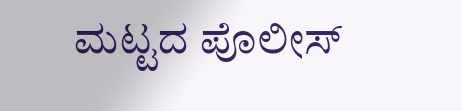ಮಟ್ಟದ ಪೊಲೀಸ್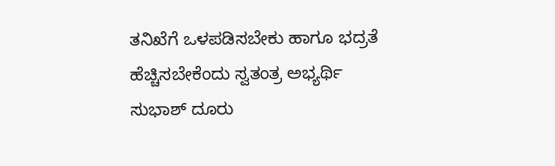ತನಿಖೆಗೆ ಒಳಪಡಿಸಬೇಕು ಹಾಗೂ ಭದ್ರತೆ ಹೆಚ್ಚಿಸಬೇಕೆಂದು ಸ್ವತಂತ್ರ ಅಭ್ಯರ್ಥಿ ಸುಭಾಶ್ ದೂರು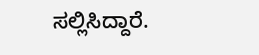ಸಲ್ಲಿಸಿದ್ದಾರೆ.